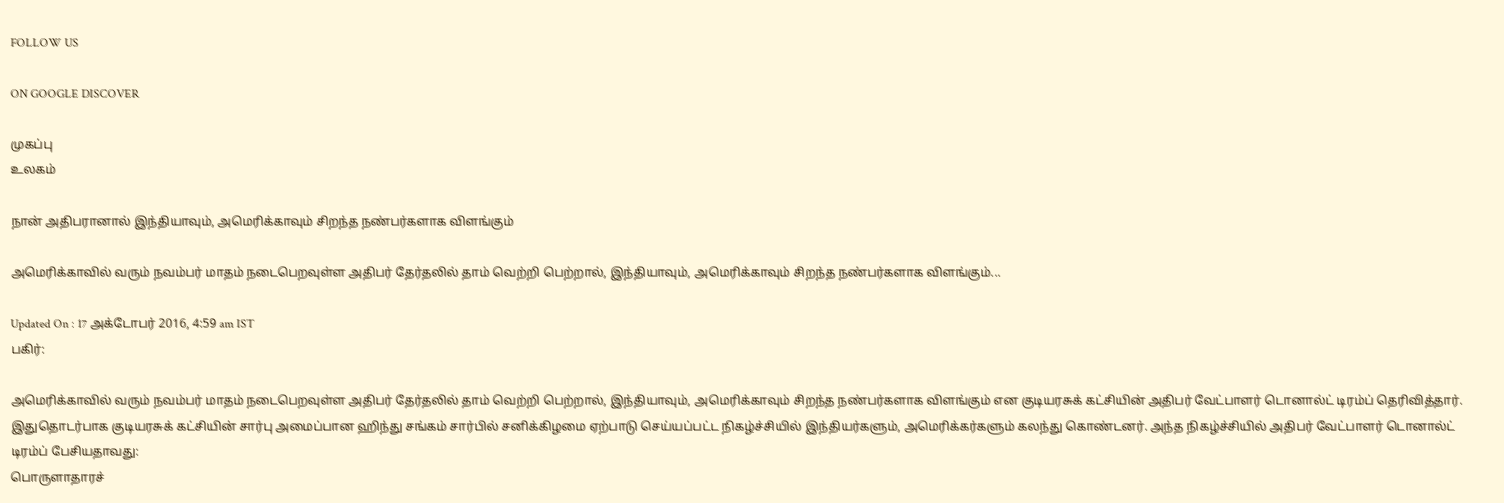FOLLOW US

ON GOOGLE DISCOVER

முகப்பு
உலகம்

நான் அதிபரானால் இந்தியாவும், அமெரிக்காவும் சிறந்த நண்பர்களாக விளங்கும்

அமெரிக்காவில் வரும் நவம்பர் மாதம் நடைபெறவுள்ள அதிபர் தேர்தலில் தாம் வெற்றி பெற்றால், இந்தியாவும், அமெரிக்காவும் சிறந்த நண்பர்களாக விளங்கும்...

Updated On : 17 அக்டோபர் 2016, 4:59 am IST
பகிர்:

அமெரிக்காவில் வரும் நவம்பர் மாதம் நடைபெறவுள்ள அதிபர் தேர்தலில் தாம் வெற்றி பெற்றால், இந்தியாவும், அமெரிக்காவும் சிறந்த நண்பர்களாக விளங்கும் என குடியரசுக் கட்சியின் அதிபர் வேட்பாளர் டொனால்ட் டிரம்ப் தெரிவித்தார்.
இதுதொடர்பாக குடியரசுக் கட்சியின் சார்பு அமைப்பான ஹிந்து சங்கம் சார்பில் சனிக்கிழமை ஏற்பாடு செய்யப்பட்ட நிகழ்ச்சியில் இந்தியர்களும், அமெரிக்கர்களும் கலந்து கொண்டனர். அந்த நிகழ்ச்சியில் அதிபர் வேட்பாளர் டொனால்ட் டிரம்ப் பேசியதாவது:
பொருளாதாரச்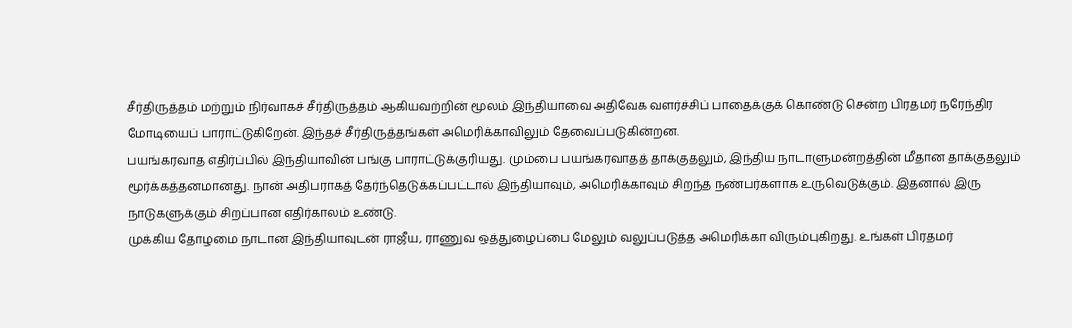சீர்திருத்தம் மற்றும் நிர்வாகச் சீர்திருத்தம் ஆகியவற்றின் மூலம் இந்தியாவை அதிவேக வளர்ச்சிப் பாதைக்குக் கொண்டு சென்ற பிரதமர் நரேந்திர மோடியைப் பாராட்டுகிறேன். இந்தச் சீர்திருத்தங்கள் அமெரிக்காவிலும் தேவைப்படுகின்றன.
பயங்கரவாத எதிர்ப்பில் இந்தியாவின் பங்கு பாராட்டுக்குரியது. மும்பை பயங்கரவாதத் தாக்குதலும், இந்திய நாடாளுமன்றத்தின் மீதான தாக்குதலும் மூர்க்கத்தனமானது. நான் அதிபராகத் தேர்ந்தெடுக்கப்பட்டால் இந்தியாவும், அமெரிக்காவும் சிறந்த நண்பர்களாக உருவெடுக்கும். இதனால் இரு நாடுகளுக்கும் சிறப்பான எதிர்காலம் உண்டு.
முக்கிய தோழமை நாடான இந்தியாவுடன் ராஜீய, ராணுவ ஒத்துழைப்பை மேலும் வலுப்படுத்த அமெரிக்கா விரும்புகிறது. உங்கள் பிரதமர்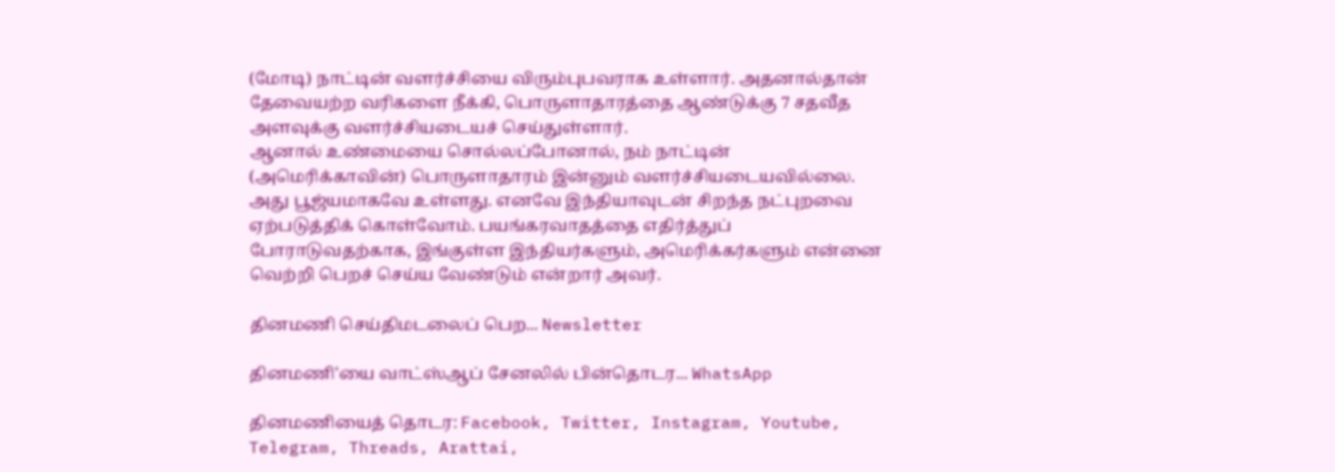(மோடி) நாட்டின் வளர்ச்சியை விரும்புபவராக உள்ளார். அதனால்தான் தேவையற்ற வரிகளை நீக்கி, பொருளாதாரத்தை ஆண்டுக்கு 7 சதவீத அளவுக்கு வளர்ச்சியடையச் செய்துள்ளார்.
ஆனால் உண்மையை சொல்லப்போனால், நம் நாட்டின் (அமெரிக்காவின்) பொருளாதாரம் இன்னும் வளர்ச்சியடையவில்லை. அது பூஜ்யமாகவே உள்ளது. எனவே இந்தியாவுடன் சிறந்த நட்புறவை ஏற்படுத்திக் கொள்வோம். பயங்கரவாதத்தை எதிர்த்துப் போராடுவதற்காக, இங்குள்ள இந்தியர்களும், அமெரிக்கர்களும் என்னை வெற்றி பெறச் செய்ய வேண்டும் என்றார் அவர்.

தினமணி செய்திமடலைப் பெற... Newsletter

தினமணி'யை வாட்ஸ்ஆப் சேனலில் பின்தொடர... WhatsApp

தினமணியைத் தொடர: Facebook, Twitter, Instagram, Youtube, Telegram, Threads, Arattai,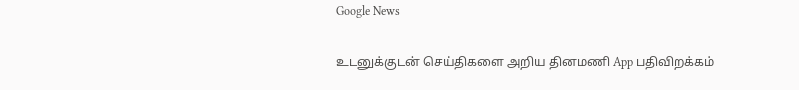Google News

உடனுக்குடன் செய்திகளை அறிய தினமணி App பதிவிறக்கம்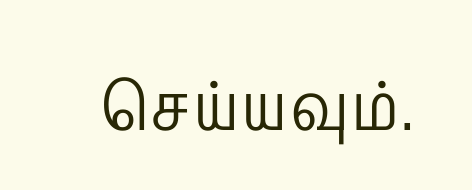செய்யவும்.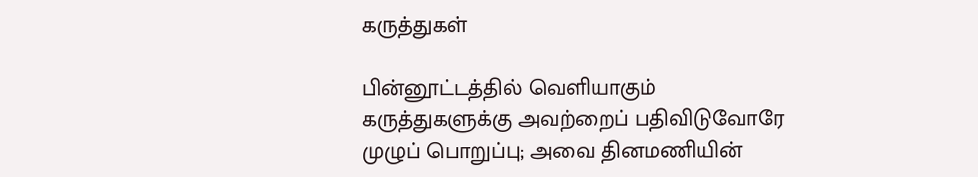கருத்துகள்

பின்னூட்டத்தில் வெளியாகும் கருத்துகளுக்கு அவற்றைப் பதிவிடுவோரே முழுப் பொறுப்பு; அவை தினமணியின்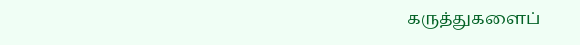கருத்துகளைப்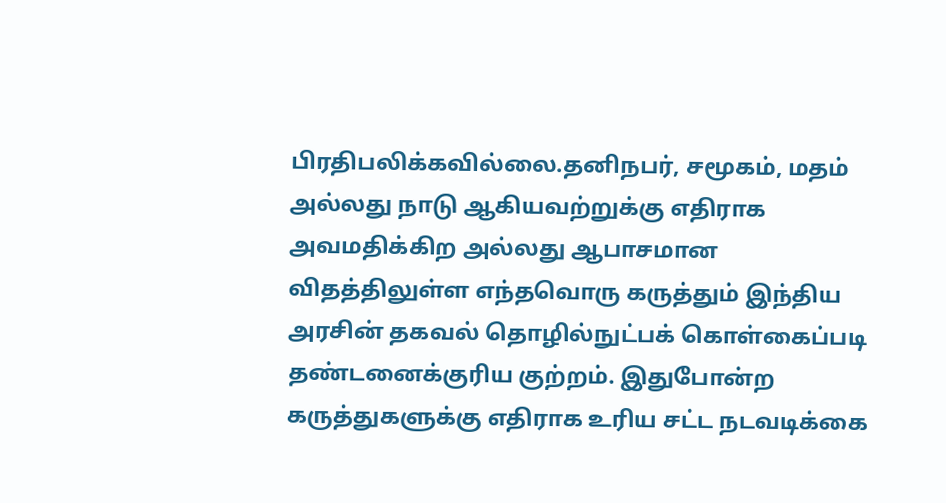பிரதிபலிக்கவில்லை.தனிநபர், சமூகம், மதம் அல்லது நாடு ஆகியவற்றுக்கு எதிராக அவமதிக்கிற அல்லது ஆபாசமான விதத்திலுள்ள எந்தவொரு கருத்தும் இந்திய அரசின் தகவல் தொழில்நுட்பக் கொள்கைப்படி தண்டனைக்குரிய குற்றம். இதுபோன்ற கருத்துகளுக்கு எதிராக உரிய சட்ட நடவடிக்கை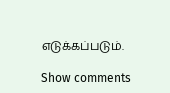எடுக்கப்படும்.

Show comments